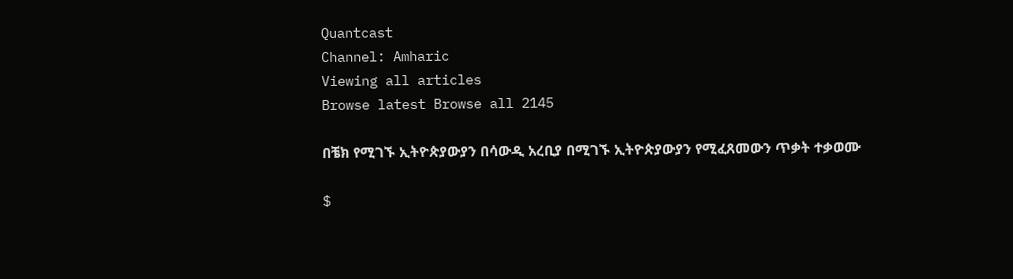Quantcast
Channel: Amharic
Viewing all articles
Browse latest Browse all 2145

በቼክ የሚገኙ ኢትዮጵያውያን በሳውዲ አረቢያ በሚገኙ ኢትዮጵያውያን የሚፈጸመውን ጥቃት ተቃወሙ

$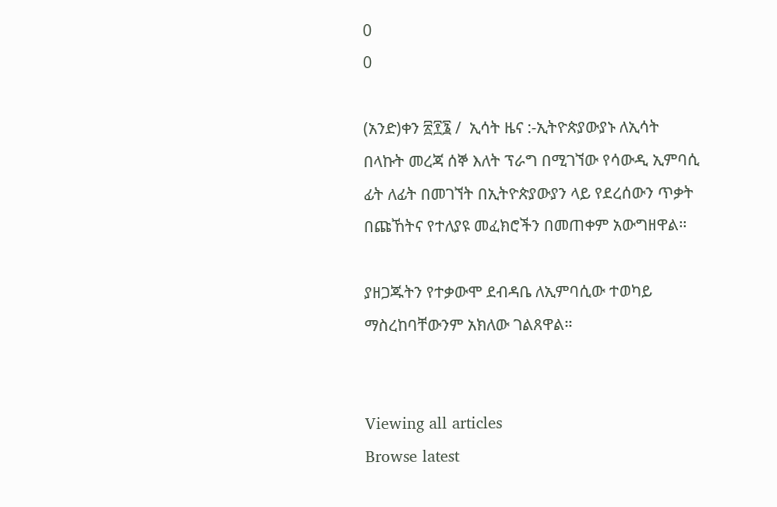0
0

(አንድ)ቀን ፳፻፮ /  ኢሳት ዜና :-ኢትዮጵያውያኑ ለኢሳት በላኩት መረጃ ሰኞ እለት ፕራግ በሚገኘው የሳውዲ ኢምባሲ ፊት ለፊት በመገኘት በኢትዮጵያውያን ላይ የደረሰውን ጥቃት በጩኸትና የተለያዩ መፈክሮችን በመጠቀም አውግዘዋል።

ያዘጋጁትን የተቃውሞ ደብዳቤ ለኢምባሲው ተወካይ ማስረከባቸውንም አክለው ገልጸዋል።


Viewing all articles
Browse latest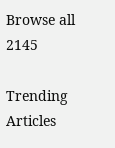Browse all 2145

Trending Articles